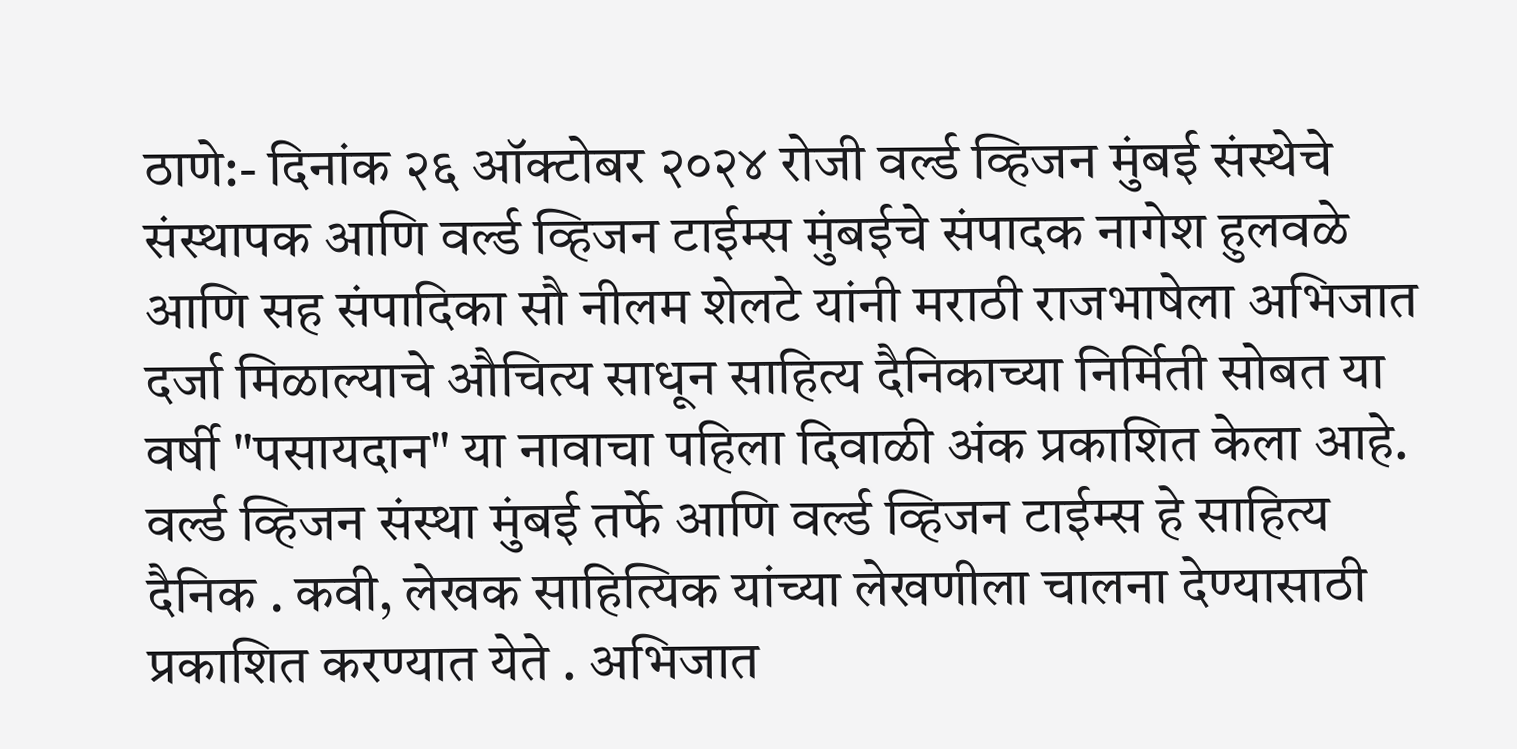ठाणे:- दिनांक २६ ऑक्टोबर २०२४ रोजी वर्ल्ड व्हिजन मुंबई संस्थेचे संस्थापक आणि वर्ल्ड व्हिजन टाईम्स मुंबईचे संपादक नागेश हुलवळे आणि सह संपादिका सौ नीलम शेलटे यांनी मराठी राजभाषेला अभिजात दर्जा मिळाल्याचे औचित्य साधून साहित्य दैनिकाच्या निर्मिती सोबत या वर्षी "पसायदान" या नावाचा पहिला दिवाळी अंक प्रकाशित केला आहे. वर्ल्ड व्हिजन संस्था मुंबई तर्फे आणि वर्ल्ड व्हिजन टाईम्स हे साहित्य दैनिक . कवी, लेखक साहित्यिक यांच्या लेखणीला चालना देण्यासाठी प्रकाशित करण्यात येते . अभिजात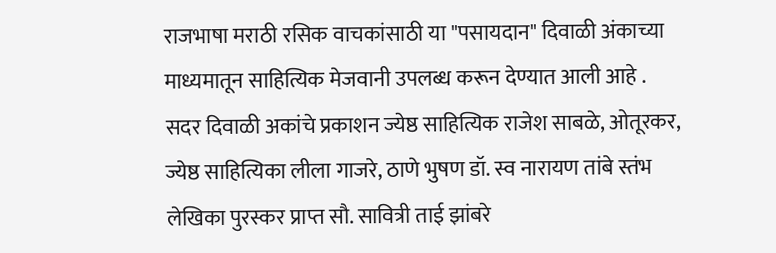राजभाषा मराठी रसिक वाचकांसाठी या "पसायदान" दिवाळी अंकाच्या माध्यमातून साहित्यिक मेजवानी उपलब्ध करून देण्यात आली आहे .
सदर दिवाळी अकांचे प्रकाशन ज्येष्ठ साहित्यिक राजेश साबळे, ओतूरकर, ज्येष्ठ साहित्यिका लीला गाजरे, ठाणे भुषण डॉ. स्व नारायण तांबे स्तंभ लेखिका पुरस्कर प्राप्त सौ. सावित्री ताई झांबरे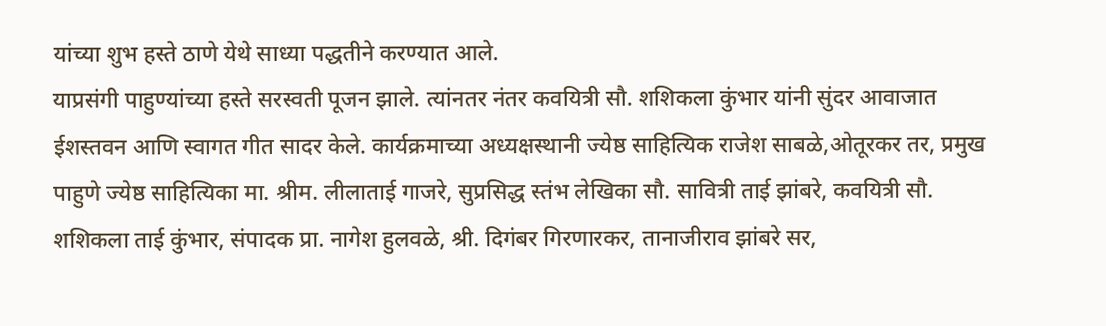यांच्या शुभ हस्ते ठाणे येथे साध्या पद्धतीने करण्यात आले.
याप्रसंगी पाहुण्यांच्या हस्ते सरस्वती पूजन झाले. त्यांनतर नंतर कवयित्री सौ. शशिकला कुंभार यांनी सुंदर आवाजात ईशस्तवन आणि स्वागत गीत सादर केले. कार्यक्रमाच्या अध्यक्षस्थानी ज्येष्ठ साहित्यिक राजेश साबळे,ओतूरकर तर, प्रमुख पाहुणे ज्येष्ठ साहित्यिका मा. श्रीम. लीलाताई गाजरे, सुप्रसिद्ध स्तंभ लेखिका सौ. सावित्री ताई झांबरे, कवयित्री सौ. शशिकला ताई कुंभार, संपादक प्रा. नागेश हुलवळे, श्री. दिगंबर गिरणारकर, तानाजीराव झांबरे सर,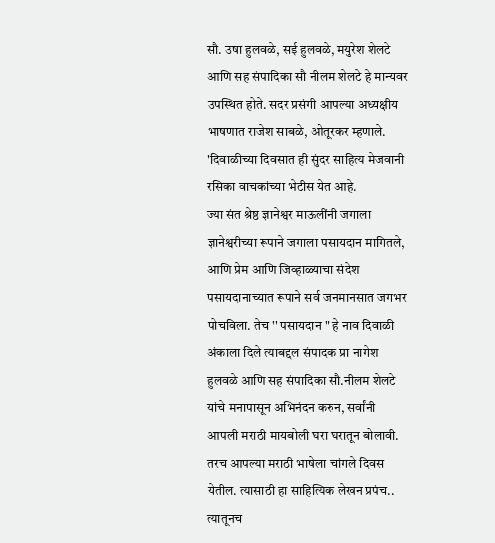सौ. उषा हुलवळे, सई हुलवळे, मयुरेश शेलटे आणि सह संपादिका सौ नीलम शेलटे हे मान्यवर उपस्थित होते. सदर प्रसंगी आपल्या अध्यक्षीय भाषणात राजेश साबळे, ओतूरकर म्हणाले. 'दिवाळीच्या दिवसात ही सुंदर साहित्य मेजवानी रसिका वाचकांच्या भेटीस येत आहे.
ज्या संत श्रेष्ठ ज्ञानेश्वर माऊलींनी जगाला ज्ञानेश्वरीच्या रूपाने जगाला पसायदान मागितले, आणि प्रेम आणि जिव्हाळ्याचा संदेश पसायदानाच्यात रूपाने सर्व जनमानसात जगभर पोचविला. तेच '' पसायदान " हे नाव दिवाळी अंकाला दिले त्याबद्दल संपादक प्रा नागेश हुलवळे आणि सह संपादिका सौ.नीलम शेलटे यांचे मनापासून अभिनंदन करुन, सर्वांनी आपली मराठी मायबोली घरा घरातून बोलावी. तरच आपल्या मराठी भाषेला चांगले दिवस येतील. त्यासाठी हा साहित्यिक लेखन प्रपंच.. त्यातूनच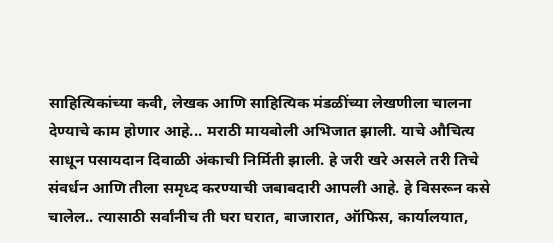साहित्यिकांच्या कवी, लेखक आणि साहित्यिक मंडळींच्या लेखणीला चालना देण्याचे काम होणार आहे... मराठी मायबोली अभिजात झाली. याचे औचित्य साधून पसायदान दिवाळी अंकाची निर्मिती झाली. हे जरी खरे असले तरी तिचे संवर्धन आणि तीला समृध्द करण्याची जबाबदारी आपली आहे. हे विसरून कसे चालेल.. त्यासाठी सर्वांनीच ती घरा घरात, बाजारात, ऑफिस, कार्यालयात,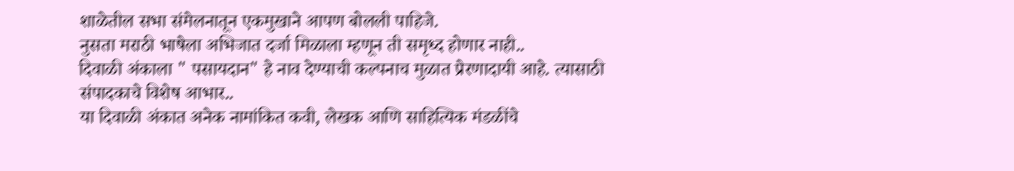शाळेतील सभा संमेलनातून एकमुखाने आपण बोलली पाहिजे.
नुसता मराठी भाषेला अभिजात दर्जा मिळाला म्हणून ती समृध्द होणार नाही..
दिवाळी अंकाला " पसायदान" हे नाव देण्याची कल्पनाच मुळात प्रेरणादायी आहे. त्यासाठी संपादकाचे विशेष आभार..
या दिवाळी अंकात अनेक नामांकित कवी, लेखक आणि साहित्यिक मंडळींचे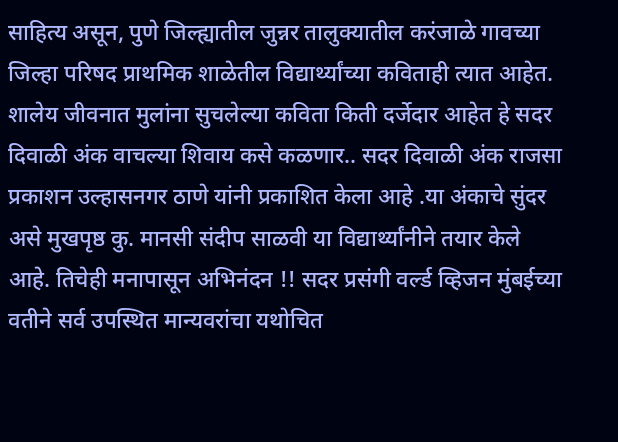साहित्य असून, पुणे जिल्ह्यातील जुन्नर तालुक्यातील करंजाळे गावच्या जिल्हा परिषद प्राथमिक शाळेतील विद्यार्थ्यांच्या कविताही त्यात आहेत. शालेय जीवनात मुलांना सुचलेल्या कविता किती दर्जेदार आहेत हे सदर दिवाळी अंक वाचल्या शिवाय कसे कळणार.. सदर दिवाळी अंक राजसा प्रकाशन उल्हासनगर ठाणे यांनी प्रकाशित केला आहे .या अंकाचे सुंदर असे मुखपृष्ठ कु. मानसी संदीप साळवी या विद्यार्थ्यांनीने तयार केले आहे. तिचेही मनापासून अभिनंदन !! सदर प्रसंगी वर्ल्ड व्हिजन मुंबईच्या वतीने सर्व उपस्थित मान्यवरांचा यथोचित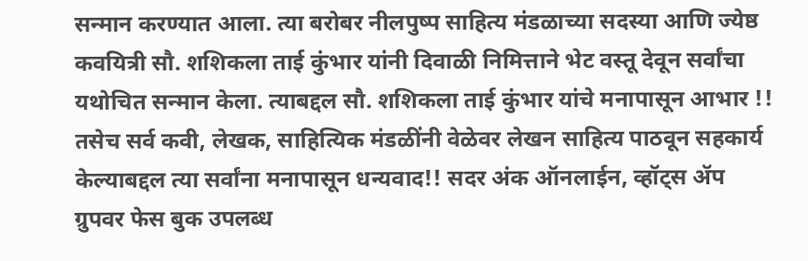सन्मान करण्यात आला. त्या बरोबर नीलपुष्प साहित्य मंडळाच्या सदस्या आणि ज्येष्ठ कवयित्री सौ. शशिकला ताई कुंभार यांनी दिवाळी निमित्ताने भेट वस्तू देवून सर्वांचा यथोचित सन्मान केला. त्याबद्दल सौ. शशिकला ताई कुंभार यांचे मनापासून आभार !! तसेच सर्व कवी, लेखक, साहित्यिक मंडळींनी वेळेवर लेखन साहित्य पाठवून सहकार्य केल्याबद्दल त्या सर्वांना मनापासून धन्यवाद!! सदर अंक ऑनलाईन, व्हॉट्स ॲप ग्रुपवर फेस बुक उपलब्ध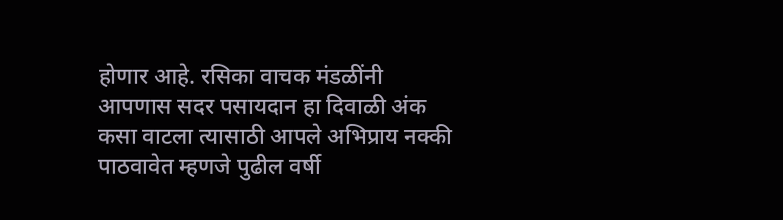होणार आहे. रसिका वाचक मंडळींनी आपणास सदर पसायदान हा दिवाळी अंक कसा वाटला त्यासाठी आपले अभिप्राय नक्की पाठवावेत म्हणजे पुढील वर्षी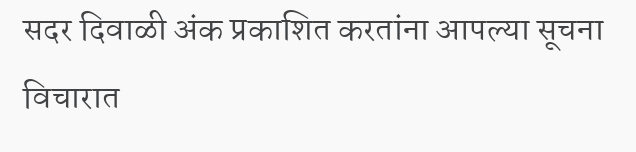सदर दिवाळी अंक प्रकाशित करतांना आपल्या सूचना विचारात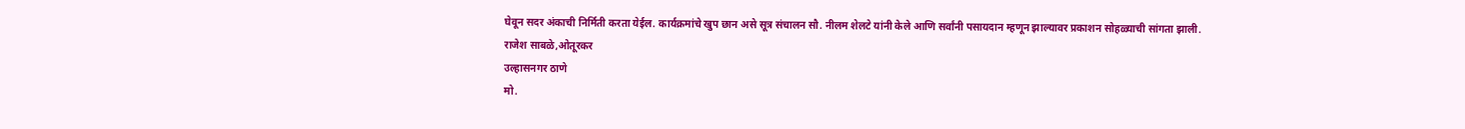घेवून सदर अंकाची निर्मिती करता येईल. कार्यक्रमांचे खुप छान असे सूत्र संचालन सौ. नीलम शेलटे यांनी केले आणि सर्वांनी पसायदान म्हणून झाल्यावर प्रकाशन सोहळ्याची सांगता झाली.
राजेश साबळे,ओतूरकर
उल्हासनगर ठाणे
मो.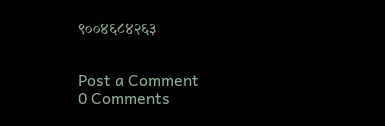९००४६८४२६३


Post a Comment
0 Comments